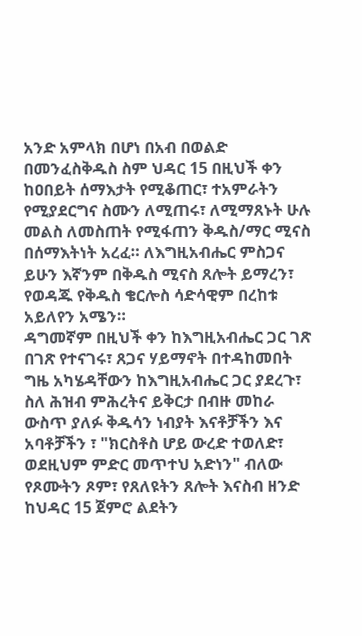አንድ አምላክ በሆነ በአብ በወልድ በመንፈስቅዱስ ስም ህዳር 15 በዚህች ቀን ከዐበይት ሰማእታት የሚቆጠር፣ ተአምራትን የሚያደርግና ስሙን ለሚጠሩ፣ ለሚማጸኑት ሁሉ መልስ ለመስጠት የሚፋጠን ቅዱስ/ማር ሚናስ በሰማእትነት አረፈ። ለእግዚአብሔር ምስጋና ይሁን እኛንም በቅዱስ ሚናስ ጸሎት ይማረን፣ የወዳጁ የቅዱስ ቄርሎስ ሳድሳዊም በረከቱ አይለየን አሜን።
ዳግመኛም በዚህች ቀን ከእግዚአብሔር ጋር ገጽ በገጽ የተናገሩ፣ ጸጋና ሃይማኖት በተዳከመበት ግዜ አካሄዳቸውን ከእግዚአብሔር ጋር ያደረጉ፣ ስለ ሕዝብ ምሕረትና ይቅርታ በብዙ መከራ ውስጥ ያለፉ ቅዱሳን ነብያት እናቶቻችን እና አባቶቻችን ፣ "ክርስቶስ ሆይ ውረድ ተወለድ፣ ወደዚህም ምድር መጥተህ አድነን" ብለው የጾሙትን ጾም፣ የጸለዩትን ጸሎት እናስብ ዘንድ ከህዳር 15 ጀምሮ ልደትን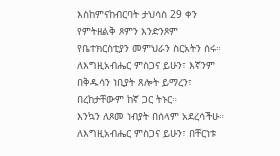እስከምናከብርባት ታህሳስ 29 ቀን የምትዘልቅ ጾምን እንድንጾም የቤተክርስቲያን መምህራን ስርአትን ሰሩ። ለእግዚአብሔር ምስጋና ይሁን፣ እኛንም በቅዱሳን ነቢያት ጸሎት ይማረን፣ በረከታቸውም ከኛ ጋር ትኑር።
እንኳን ለጾመ ነብያት በሰላም አደረሳችሁ። ለእግዚአብሔር ምስጋና ይሁን፣ በቸርነቱ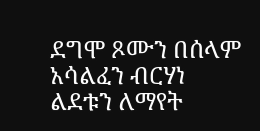ደግሞ ጾሙን በሰላም አሳልፈን ብርሃነ ልደቱን ለማየት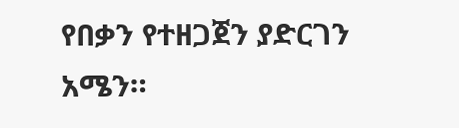የበቃን የተዘጋጀን ያድርገን አሜን።